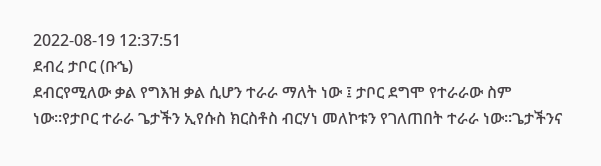2022-08-19 12:37:51
ደብረ ታቦር (ቡኄ)
ደብርየሚለው ቃል የግእዝ ቃል ሲሆን ተራራ ማለት ነው ፤ ታቦር ደግሞ የተራራው ስም ነው።የታቦር ተራራ ጌታችን ኢየሱስ ክርስቶስ ብርሃነ መለኮቱን የገለጠበት ተራራ ነው።ጌታችንና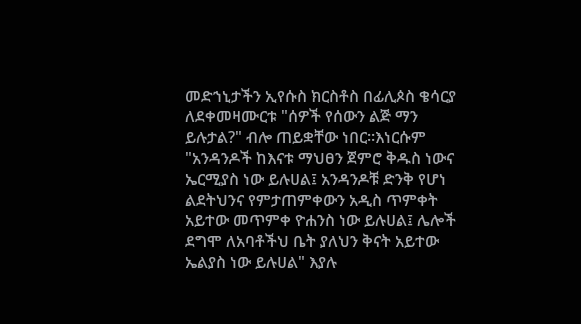መድኀኒታችን ኢየሱስ ክርስቶስ በፊሊጶስ ቄሳርያ ለደቀመዛሙርቱ "ሰዎች የሰውን ልጅ ማን ይሉታል?" ብሎ ጠይቋቸው ነበር።እነርሱም "አንዳንዶች ከእናቱ ማህፀን ጀምሮ ቅዱስ ነውና ኤርሚያስ ነው ይሉሀል፤ አንዳንዶቹ ድንቅ የሆነ ልደትህንና የምታጠምቀውን አዲስ ጥምቀት አይተው መጥምቀ ዮሐንስ ነው ይሉሀል፤ ሌሎች ደግሞ ለአባቶችህ ቤት ያለህን ቅናት አይተው ኤልያስ ነው ይሉሀል" እያሉ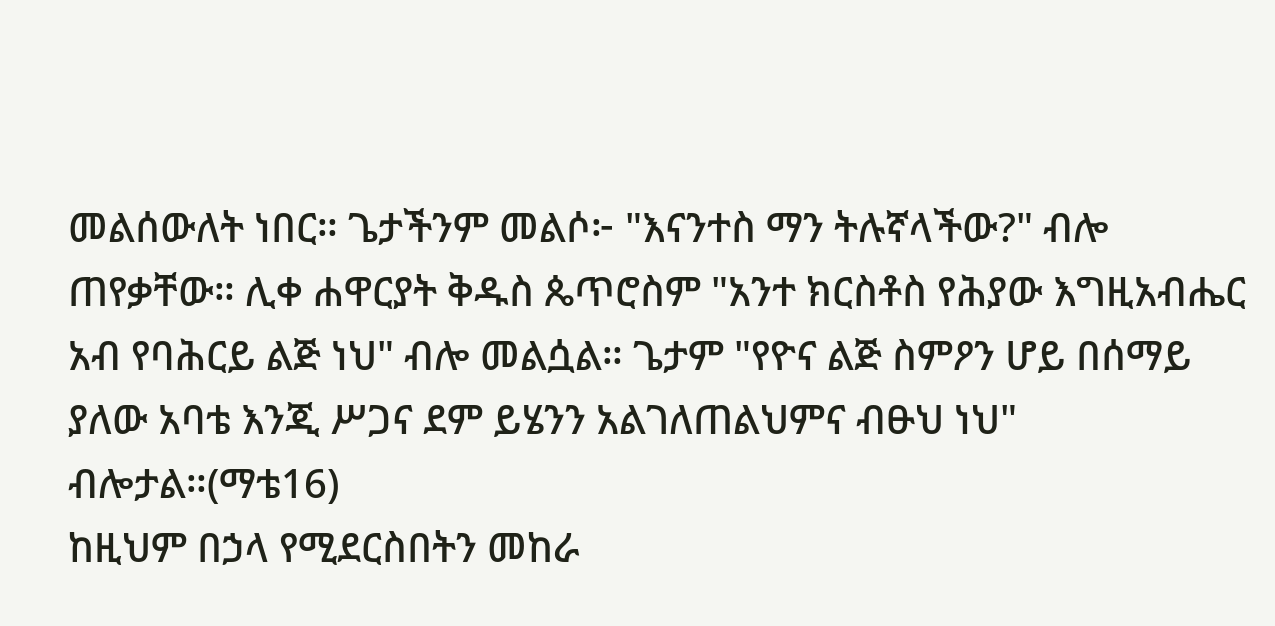መልሰውለት ነበር። ጌታችንም መልሶ፦ "እናንተስ ማን ትሉኛላችው?" ብሎ ጠየቃቸው። ሊቀ ሐዋርያት ቅዱስ ጴጥሮስም "አንተ ክርስቶስ የሕያው እግዚአብሔር አብ የባሕርይ ልጅ ነህ" ብሎ መልሷል። ጌታም "የዮና ልጅ ስምዖን ሆይ በሰማይ ያለው አባቴ እንጂ ሥጋና ደም ይሄንን አልገለጠልህምና ብፁህ ነህ" ብሎታል።(ማቴ16)
ከዚህም በኃላ የሚደርስበትን መከራ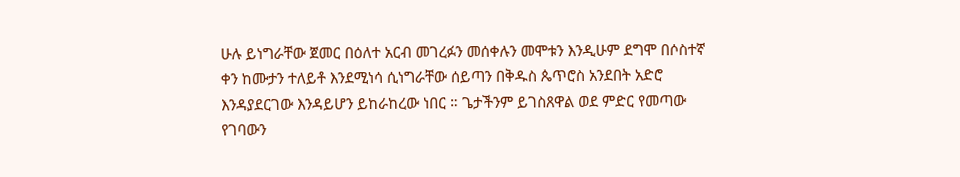ሁሉ ይነግራቸው ጀመር በዕለተ አርብ መገረፉን መሰቀሉን መሞቱን እንዲሁም ደግሞ በሶስተኛ ቀን ከሙታን ተለይቶ እንደሚነሳ ሲነግራቸው ሰይጣን በቅዱስ ጴጥሮስ አንደበት አድሮ እንዳያደርገው እንዳይሆን ይከራከረው ነበር ። ጌታችንም ይገስጸዋል ወደ ምድር የመጣው የገባውን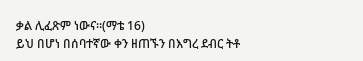ቃል ሊፈጽም ነውና።(ማቴ 16)
ይህ በሆነ በሰባተኛው ቀን ዘጠኙን በእግረ ደብር ትቶ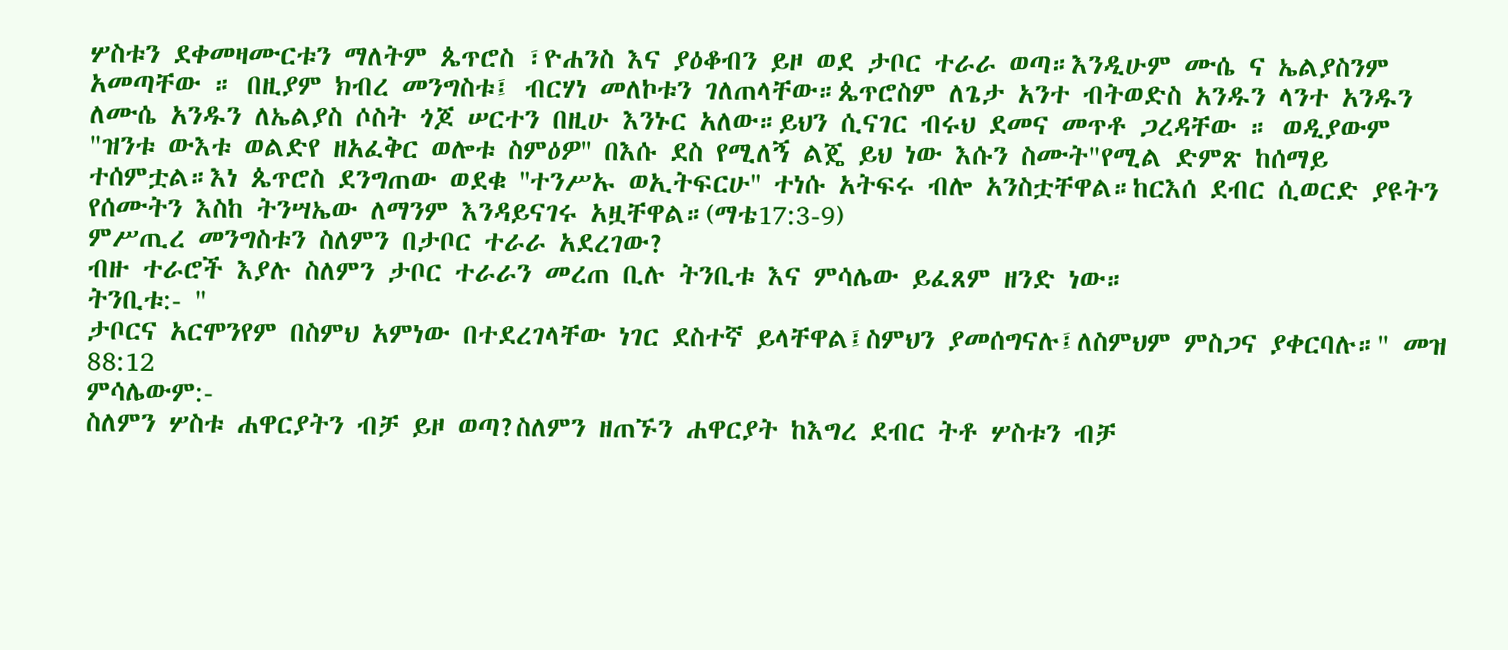ሦስቱን ደቀመዛሙርቱን ማለትም ጴጥሮስ ፣ዮሐንስ እና ያዕቆብን ይዞ ወደ ታቦር ተራራ ወጣ።እንዲሁም ሙሴ ና ኤልያስንም አመጣቸው ። በዚያም ክብረ መንግስቱ፤ ብርሃነ መለኮቱን ገለጠላቸው።ጴጥሮስም ለጌታ አንተ ብትወድስ አንዱን ላንተ አንዱን ለሙሴ አንዱን ለኤልያስ ሶስት ጎጆ ሠርተን በዚሁ እንኑር አለው።ይህን ሲናገር ብሩህ ደመና መጥቶ ጋረዳቸው ። ወዲያውም "ዝንቱ ውእቱ ወልድየ ዘአፈቅር ወሎቱ ስምዕዎ'' በእሱ ደስ የሚለኝ ልጄ ይህ ነው እሱን ስሙት"የሚል ድምጽ ከሰማይ ተሰምቷል።እነ ጴጥሮስ ደንግጠው ወደቁ ''ተንሥኡ ወኢትፍርሁ'' ተነሱ አትፍሩ ብሎ አንስቷቸዋል።ከርእሰ ደብር ሲወርድ ያዩትን የሰሙትን እስከ ትንሣኤው ለማንም እንዳይናገሩ አዟቸዋል።(ማቴ17:3-9)
ምሥጢረ መንግስቱን ስለምን በታቦር ተራራ አደረገው?
ብዙ ተራሮች እያሉ ስለምን ታቦር ተራራን መረጠ ቢሉ ትንቢቱ እና ምሳሌው ይፈጸም ዘንድ ነው።
ትንቢቱ:- "
ታቦርና አርሞንየም በስምህ አምነው በተደረገላቸው ነገር ደስተኛ ይላቸዋል፤ስምህን ያመሰግናሉ፤ለስምህም ምስጋና ያቀርባሉ።" መዝ 88:12
ምሳሌውም:-
ስለምን ሦስቱ ሐዋርያትን ብቻ ይዞ ወጣ?ስለምን ዘጠኙን ሐዋርያት ከእግረ ደብር ትቶ ሦስቱን ብቻ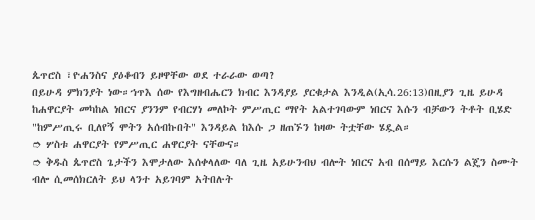ጴጥሮስ ፣ዮሐንስና ያዕቆብን ይዞዋቸው ወደ ተራራው ወጣ?
በይሁዳ ምክንያት ነው።ኀጥእ ሰው የእግዘብሔርን ክብር እንዳያይ ያርቁታል እንዲል(ኢሳ.26:13)በዚያን ጊዜ ይሁዳ ከሐዋርያት መካከል ነበርና ያንንም የብርሃነ መለኮት ምሥጢር ማየት አልተገባውም ነበርና እሱን ብቻውን ትቶት ቢሄድ "ከምሥጢሩ ቢለየኝ ሞትን አሰብኩበት" እንዳይል ከእሱ ጋ ዘጠኙን ከዛው ትቷቸው ሄዷል።
➮ ሦስቱ ሐዋርያት የምሥጢር ሐዋርያት ናቸውና።
➮ ቅዱስ ጴጥሮስ ጌታችን እሞታለው እሰቀላለው ባለ ጊዜ አይሁንብህ ብሎት ነበርና አብ በሰማይ እርሱን ልጄን ስሙት ብሎ ሲመሰክርለት ይህ ላንተ አይገባም አትበሉት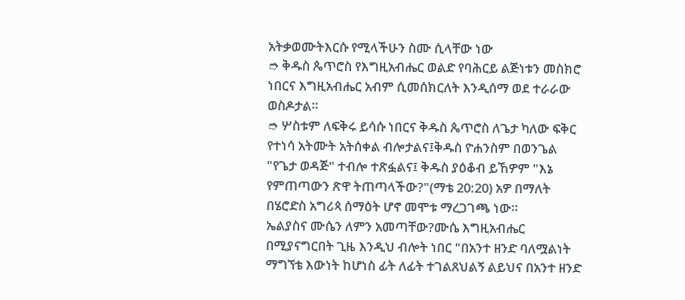አትቃወሙትእርሱ የሚላችሁን ስሙ ሲላቸው ነው
➮ ቅዱስ ጴጥሮስ የእግዚአብሔር ወልድ የባሕርይ ልጅነቱን መስክሮ ነበርና እግዚአብሔር አብም ሲመሰክርለት እንዲሰማ ወደ ተራራው ወስዶታል።
➮ ሦስቱም ለፍቅሩ ይሳሱ ነበርና ቅዱስ ጴጥሮስ ለጌታ ካለው ፍቅር የተነሳ አትሙት አትሰቀል ብሎታልና፤ቅዱስ ዮሐንስም በወንጌል "የጌታ ወዳጅ" ተብሎ ተጽፏልና፤ ቅዱስ ያዕቆብ ይኸዎም "እኔ የምጠጣውን ጽዋ ትጠጣላችው?"(ማቴ 20:20) አዎ በማለት በሄሮድስ አግሪጳ ሰማዕት ሆኖ መሞቱ ማረጋገጫ ነው።
ኤልያስና ሙሴን ለምን አመጣቸው?ሙሴ እግዚአብሔር በሚያናግርበት ጊዜ እንዲህ ብሎት ነበር "በአንተ ዘንድ ባለሟልነት ማግኘቴ እውነት ከሆነስ ፊት ለፊት ተገልጸህልኝ ልይህና በአንተ ዘንድ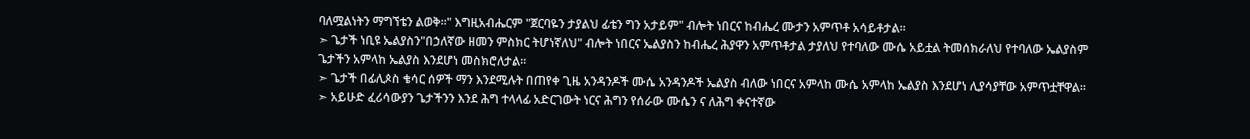ባለሟልነትን ማግኘቴን ልወቅ።" እግዚአብሔርም "ጀርባዬን ታያልህ ፊቴን ግን አታይም" ብሎት ነበርና ከብሔረ ሙታን አምጥቶ አሳይቶታል።
➣ ጌታች ነቢዩ ኤልያስን"በኃለኛው ዘመን ምስክር ትሆነኛለህ" ብሎት ነበርና ኤልያስን ከብሔረ ሕያዋን አምጥቶታል ታያለህ የተባለው ሙሴ አይቷል ትመሰክራለህ የተባለው ኤልያስም ጌታችን አምላከ ኤልያስ እንደሆነ መስክሮለታል።
➣ ጌታች በፊሊጶስ ቄሳር ሰዎች ማን እንደሚሉት በጠየቀ ጊዜ አንዳንዶች ሙሴ አንዳንዶች ኤልያስ ብለው ነበርና አምላከ ሙሴ አምላከ ኤልያስ እንደሆነ ሊያሳያቸው አምጥቷቸዋል።
➣ አይሁድ ፈሪሳውያን ጌታችንን እንደ ሕግ ተላላፊ አድርገውት ነርና ሕግን የሰራው ሙሴን ና ለሕግ ቀናተኛው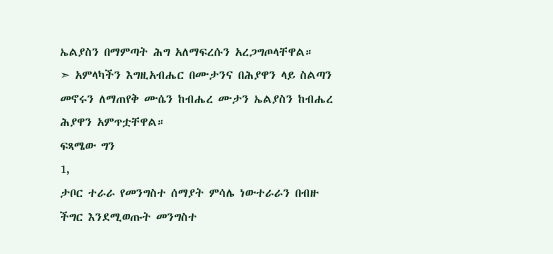ኤልያስን በማምጣት ሕግ አለማፍረሱን አረጋግጦላቸዋል።
➣ አምላካችን እግዚአብሔር በሙታንና በሕያዋን ላይ ስልጣን መኖሩን ለማጠየቅ ሙሴን ከብሔረ ሙታን ኤልያስን ከብሔረ ሕያዋን አምጥቷቸዋል።
ፍጻሜው ግን
1,
ታቦር ተራራ የመንግስተ ሰማያት ምሳሌ ነውተራራን በብዙ ችግር እንደሚወጡት መንግስተ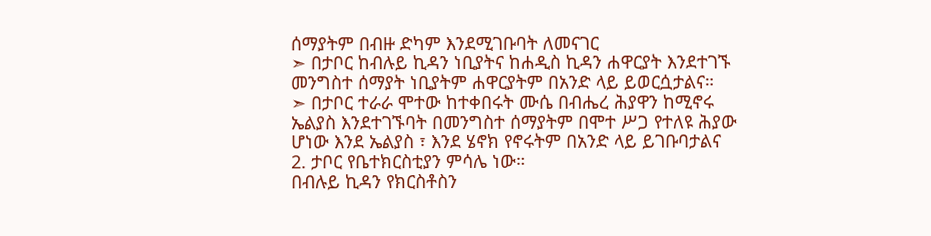ሰማያትም በብዙ ድካም እንደሚገቡባት ለመናገር
➣ በታቦር ከብሉይ ኪዳን ነቢያትና ከሐዲስ ኪዳን ሐዋርያት እንደተገኙ መንግስተ ሰማያት ነቢያትም ሐዋርያትም በአንድ ላይ ይወርሷታልና።
➣ በታቦር ተራራ ሞተው ከተቀበሩት ሙሴ በብሔረ ሕያዋን ከሚኖሩ ኤልያስ እንደተገኙባት በመንግስተ ሰማያትም በሞተ ሥጋ የተለዩ ሕያው ሆነው እንደ ኤልያስ ፣ እንደ ሄኖክ የኖሩትም በአንድ ላይ ይገቡባታልና
2. ታቦር የቤተክርስቲያን ምሳሌ ነው።
በብሉይ ኪዳን የክርስቶስን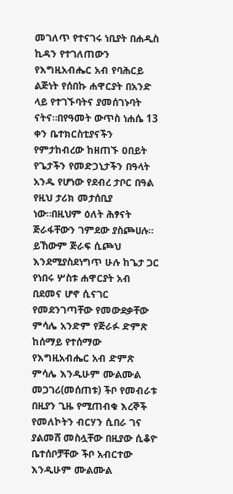መገለጥ የተናገሩ ነቢያት በሐዲስ ኪዳን የተገለጠውን የእግዚአብሔር አብ የባሕርይ ልጅነት የሰበኩ ሐዋርያት በአንድ ላይ የተገኙባትና ያመሰገኑባት ናትና።በየዓመት ውጥስ ነሐሴ 13 ቀን ቤተክርስቲያናችን የምታከብረው ከዘጠኙ ዐበይት የጌታችን የመድኃኒታችን በዓላት አንዱ የሆነው የደብረ ታቦር በዓል የዚህ ታሪክ መታሰቢያ ነው።በዚህም ዕለት ሕፃናት ጅራፋቸውን ገምደው ያስጮሀሉ። ይኸውም ጅራፍ ሲጮህ እንደሚያስደነግጥ ሁሉ ከጌታ ጋር የነበሩ ሦስቱ ሐዋርያት አብ በደመና ሆኖ ሲናገር የመደንገጣቸው የመውደቃቸው ምሳሌ አንድም የጅራፉ ድምጽ ከሰማይ የተሰማው የእግዚአብሔር አብ ድምጽ ምሳሌ እንዲሁም ሙልሙል መጋገሪ(መሰጠቱ) ችቦ የመብራቱ በዚያን ጊዜ የሚጠብቁ እረኞች የመለኮትን ብርሃን ሲበራ ገና ያልመሸ መስሏቸው በዚያው ሲቆዮ ቤተሰቦቻቸው ችቦ አብርተው እንዲሁም ሙልሙል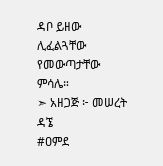ዳቦ ይዘው ሊፈልጓቸው የመውጣታቸው ምሳሌ።
➣ አዘጋጅ ፦ መሠረት ዳኜ
#ዐምደ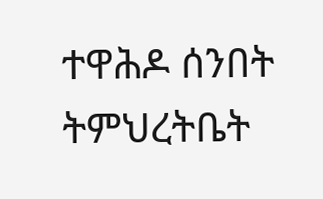ተዋሕዶ ሰንበት ትምህረትቤት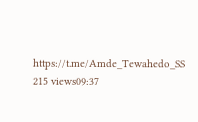https://t.me/Amde_Tewahedo_SS
215 views09:37